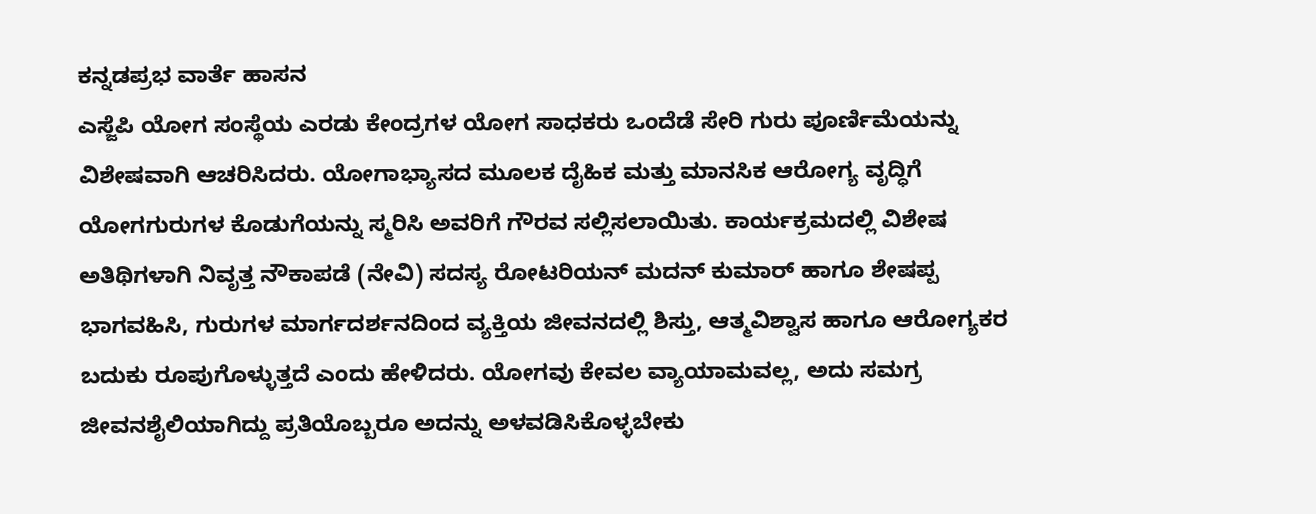ಕನ್ನಡಪ್ರಭ ವಾರ್ತೆ ಹಾಸನ
ಎಸ್ಜೆಪಿ ಯೋಗ ಸಂಸ್ಥೆಯ ಎರಡು ಕೇಂದ್ರಗಳ ಯೋಗ ಸಾಧಕರು ಒಂದೆಡೆ ಸೇರಿ ಗುರು ಪೂರ್ಣಿಮೆಯನ್ನು ವಿಶೇಷವಾಗಿ ಆಚರಿಸಿದರು. ಯೋಗಾಭ್ಯಾಸದ ಮೂಲಕ ದೈಹಿಕ ಮತ್ತು ಮಾನಸಿಕ ಆರೋಗ್ಯ ವೃದ್ಧಿಗೆ ಯೋಗಗುರುಗಳ ಕೊಡುಗೆಯನ್ನು ಸ್ಮರಿಸಿ ಅವರಿಗೆ ಗೌರವ ಸಲ್ಲಿಸಲಾಯಿತು. ಕಾರ್ಯಕ್ರಮದಲ್ಲಿ ವಿಶೇಷ ಅತಿಥಿಗಳಾಗಿ ನಿವೃತ್ತ ನೌಕಾಪಡೆ (ನೇವಿ) ಸದಸ್ಯ ರೋಟರಿಯನ್ ಮದನ್ ಕುಮಾರ್ ಹಾಗೂ ಶೇಷಪ್ಪ ಭಾಗವಹಿಸಿ, ಗುರುಗಳ ಮಾರ್ಗದರ್ಶನದಿಂದ ವ್ಯಕ್ತಿಯ ಜೀವನದಲ್ಲಿ ಶಿಸ್ತು, ಆತ್ಮವಿಶ್ವಾಸ ಹಾಗೂ ಆರೋಗ್ಯಕರ ಬದುಕು ರೂಪುಗೊಳ್ಳುತ್ತದೆ ಎಂದು ಹೇಳಿದರು. ಯೋಗವು ಕೇವಲ ವ್ಯಾಯಾಮವಲ್ಲ, ಅದು ಸಮಗ್ರ ಜೀವನಶೈಲಿಯಾಗಿದ್ದು ಪ್ರತಿಯೊಬ್ಬರೂ ಅದನ್ನು ಅಳವಡಿಸಿಕೊಳ್ಳಬೇಕು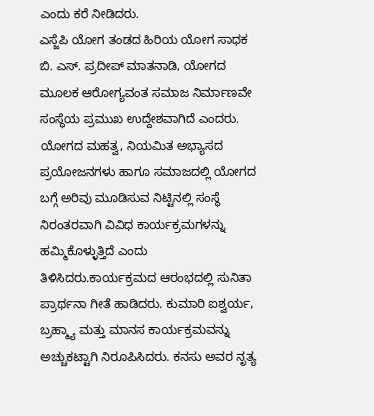ಎಂದು ಕರೆ ನೀಡಿದರು.
ಎಸ್ಜೆಪಿ ಯೋಗ ತಂಡದ ಹಿರಿಯ ಯೋಗ ಸಾಧಕ ಬಿ. ಎಸ್. ಪ್ರದೀಪ್ ಮಾತನಾಡಿ, ಯೋಗದ ಮೂಲಕ ಆರೋಗ್ಯವಂತ ಸಮಾಜ ನಿರ್ಮಾಣವೇ ಸಂಸ್ಥೆಯ ಪ್ರಮುಖ ಉದ್ದೇಶವಾಗಿದೆ ಎಂದರು. ಯೋಗದ ಮಹತ್ವ, ನಿಯಮಿತ ಅಭ್ಯಾಸದ ಪ್ರಯೋಜನಗಳು ಹಾಗೂ ಸಮಾಜದಲ್ಲಿ ಯೋಗದ ಬಗ್ಗೆ ಅರಿವು ಮೂಡಿಸುವ ನಿಟ್ಟಿನಲ್ಲಿ ಸಂಸ್ಥೆ ನಿರಂತರವಾಗಿ ವಿವಿಧ ಕಾರ್ಯಕ್ರಮಗಳನ್ನು ಹಮ್ಮಿಕೊಳ್ಳುತ್ತಿದೆ ಎಂದು ತಿಳಿಸಿದರು.ಕಾರ್ಯಕ್ರಮದ ಆರಂಭದಲ್ಲಿ ಸುನಿತಾ ಪ್ರಾರ್ಥನಾ ಗೀತೆ ಹಾಡಿದರು. ಕುಮಾರಿ ಐಶ್ವರ್ಯ, ಬ್ರಹ್ಮ್ಯಾ ಮತ್ತು ಮಾನಸ ಕಾರ್ಯಕ್ರಮವನ್ನು ಅಚ್ಚುಕಟ್ಟಾಗಿ ನಿರೂಪಿಸಿದರು. ಕನಸು ಅವರ ನೃತ್ಯ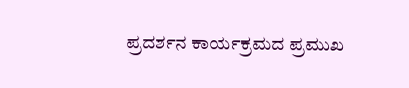ಪ್ರದರ್ಶನ ಕಾರ್ಯಕ್ರಮದ ಪ್ರಮುಖ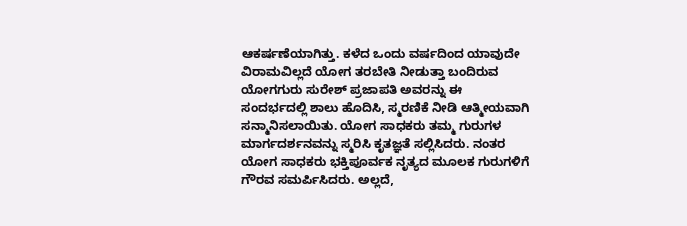ಆಕರ್ಷಣೆಯಾಗಿತ್ತು. ಕಳೆದ ಒಂದು ವರ್ಷದಿಂದ ಯಾವುದೇ ವಿರಾಮವಿಲ್ಲದೆ ಯೋಗ ತರಬೇತಿ ನೀಡುತ್ತಾ ಬಂದಿರುವ ಯೋಗಗುರು ಸುರೇಶ್ ಪ್ರಜಾಪತಿ ಅವರನ್ನು ಈ ಸಂದರ್ಭದಲ್ಲಿ ಶಾಲು ಹೊದಿಸಿ, ಸ್ಮರಣಿಕೆ ನೀಡಿ ಆತ್ಮೀಯವಾಗಿ ಸನ್ಮಾನಿಸಲಾಯಿತು. ಯೋಗ ಸಾಧಕರು ತಮ್ಮ ಗುರುಗಳ ಮಾರ್ಗದರ್ಶನವನ್ನು ಸ್ಮರಿಸಿ ಕೃತಜ್ಞತೆ ಸಲ್ಲಿಸಿದರು. ನಂತರ ಯೋಗ ಸಾಧಕರು ಭಕ್ತಿಪೂರ್ವಕ ನೃತ್ಯದ ಮೂಲಕ ಗುರುಗಳಿಗೆ ಗೌರವ ಸಮರ್ಪಿಸಿದರು. ಅಲ್ಲದೆ,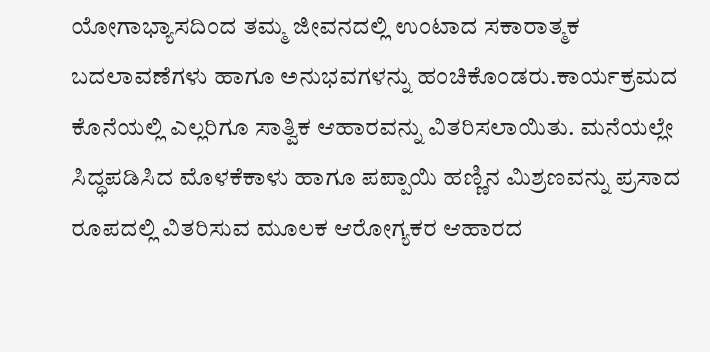ಯೋಗಾಭ್ಯಾಸದಿಂದ ತಮ್ಮ ಜೀವನದಲ್ಲಿ ಉಂಟಾದ ಸಕಾರಾತ್ಮಕ ಬದಲಾವಣೆಗಳು ಹಾಗೂ ಅನುಭವಗಳನ್ನು ಹಂಚಿಕೊಂಡರು.ಕಾರ್ಯಕ್ರಮದ ಕೊನೆಯಲ್ಲಿ ಎಲ್ಲರಿಗೂ ಸಾತ್ವಿಕ ಆಹಾರವನ್ನು ವಿತರಿಸಲಾಯಿತು. ಮನೆಯಲ್ಲೇ ಸಿದ್ಧಪಡಿಸಿದ ಮೊಳಕೆಕಾಳು ಹಾಗೂ ಪಪ್ಪಾಯಿ ಹಣ್ಣಿನ ಮಿಶ್ರಣವನ್ನು ಪ್ರಸಾದ ರೂಪದಲ್ಲಿ ವಿತರಿಸುವ ಮೂಲಕ ಆರೋಗ್ಯಕರ ಆಹಾರದ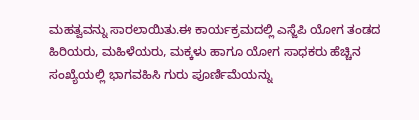ಮಹತ್ವವನ್ನು ಸಾರಲಾಯಿತು.ಈ ಕಾರ್ಯಕ್ರಮದಲ್ಲಿ ಎಸ್ಜೆಪಿ ಯೋಗ ತಂಡದ ಹಿರಿಯರು, ಮಹಿಳೆಯರು, ಮಕ್ಕಳು ಹಾಗೂ ಯೋಗ ಸಾಧಕರು ಹೆಚ್ಚಿನ ಸಂಖ್ಯೆಯಲ್ಲಿ ಭಾಗವಹಿಸಿ ಗುರು ಪೂರ್ಣಿಮೆಯನ್ನು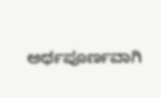ಅರ್ಥಪೂರ್ಣವಾಗಿ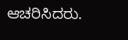ಆಚರಿಸಿದರು.